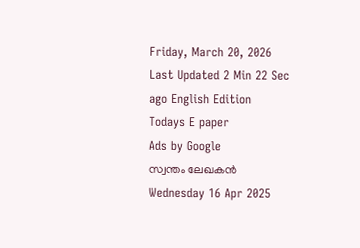Friday, March 20, 2026 Last Updated 2 Min 22 Sec ago English Edition
Todays E paper
Ads by Google
സ്വന്തം ലേഖകന്‍
Wednesday 16 Apr 2025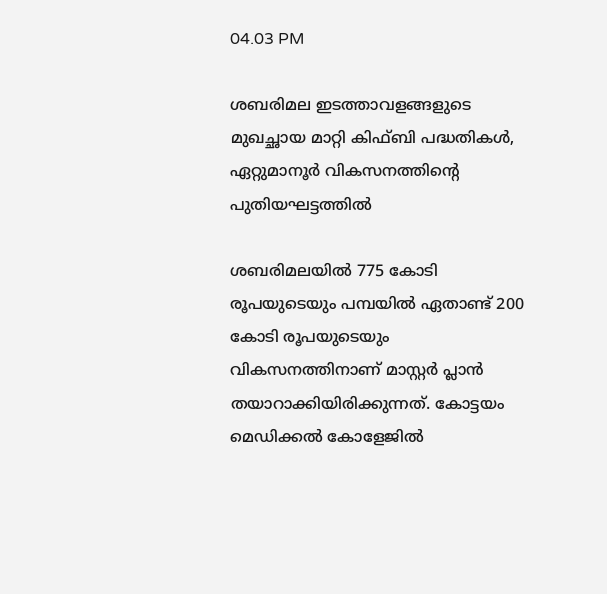04.03 PM

ശബരിമല ഇടത്താവളങ്ങളുടെ മുഖച്ഛായ മാറ്റി കിഫ്‌ബി പദ്ധതികൾ, ഏറ്റുമാനൂർ വികസനത്തിന്റെ പുതിയഘട്ടത്തിൽ

ശബരിമലയിൽ 775 കോടി രൂപയുടെയും പമ്പയിൽ ഏതാണ്ട് 200 കോടി രൂപയുടെയും വികസനത്തിനാണ് മാസ്റ്റർ പ്ലാൻ തയാറാക്കിയിരിക്കുന്നത്. കോട്ടയം മെഡിക്കൽ കോളേജിൽ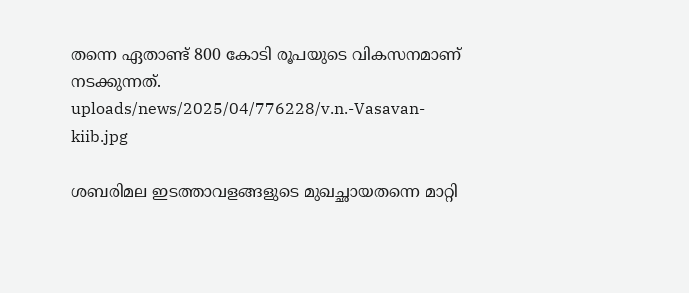തന്നെ ഏതാണ്ട് 800 കോടി രൂപയുടെ വികസനമാണ് നടക്കുന്നത്.
uploads/news/2025/04/776228/v.n.-Vasavan-kiib.jpg

ശബരിമല ഇടത്താവളങ്ങളുടെ മുഖച്ഛായതന്നെ മാറ്റി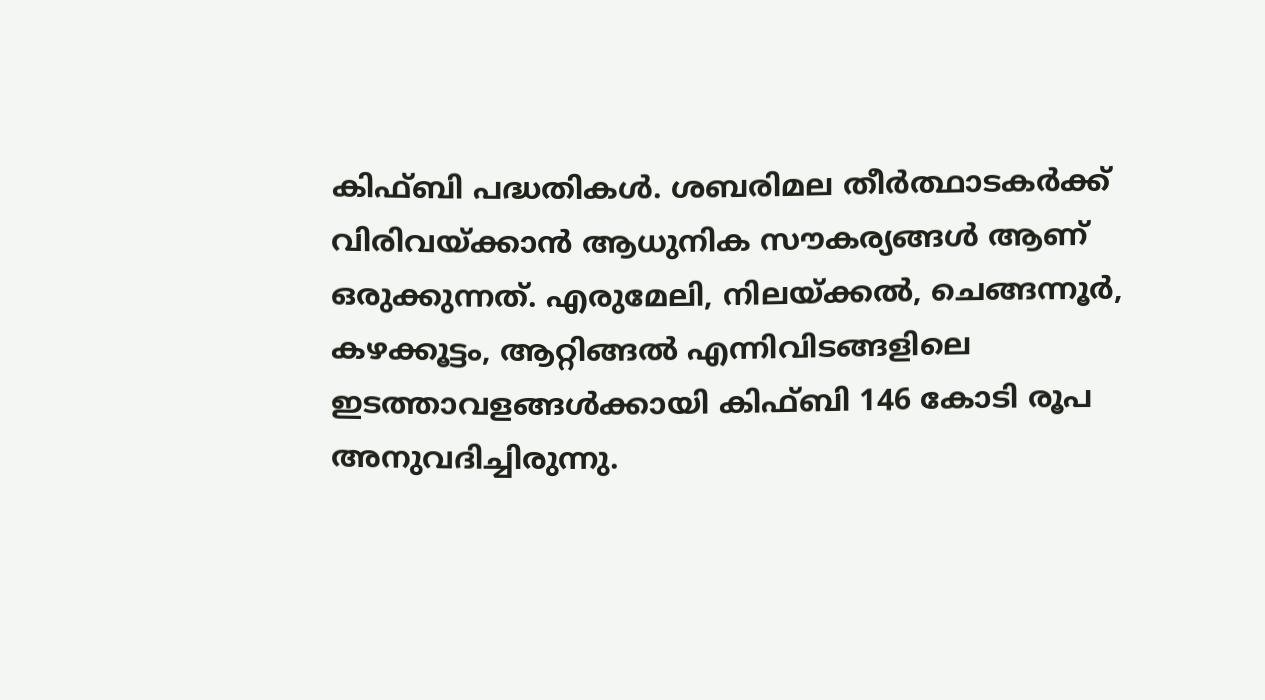കിഫ്‌ബി പദ്ധതികൾ. ശബരിമല തീര്‍ത്ഥാടകർക്ക് വിരിവയ്ക്കാൻ ആധുനിക സൗകര്യങ്ങൾ ആണ് ഒരുക്കുന്നത്. എരുമേലി, നിലയ്ക്കൽ, ചെങ്ങന്നൂർ, കഴക്കൂട്ടം, ആറ്റിങ്ങൽ എന്നിവിടങ്ങളിലെ ഇടത്താവളങ്ങൾക്കായി കിഫ്ബി 146 കോടി രൂപ അനുവദിച്ചിരുന്നു.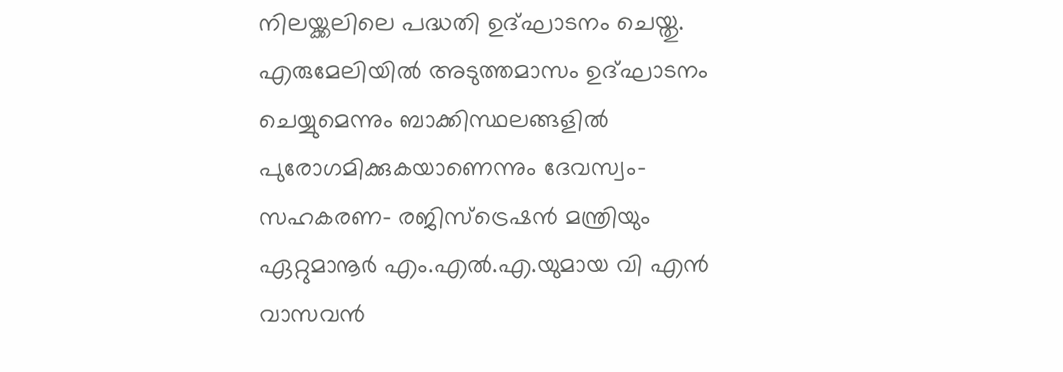നിലയ്ക്കലിലെ പദ്ധതി ഉദ്ഘാടനം ചെയ്തു. എരുമേലിയിൽ അടുത്തമാസം ഉദ്ഘാടനം ചെയ്യുമെന്നും ബാക്കിസ്ഥലങ്ങളിൽ പുരോഗമിക്കുകയാണെന്നും ദേവസ്വം- സഹകരണ- രജിസ്ട്രെഷന്‍ മന്ത്രിയും ഏറ്റുമാനൂര്‍ എം.എല്‍.എ.യുമായ വി എൻ വാസവൻ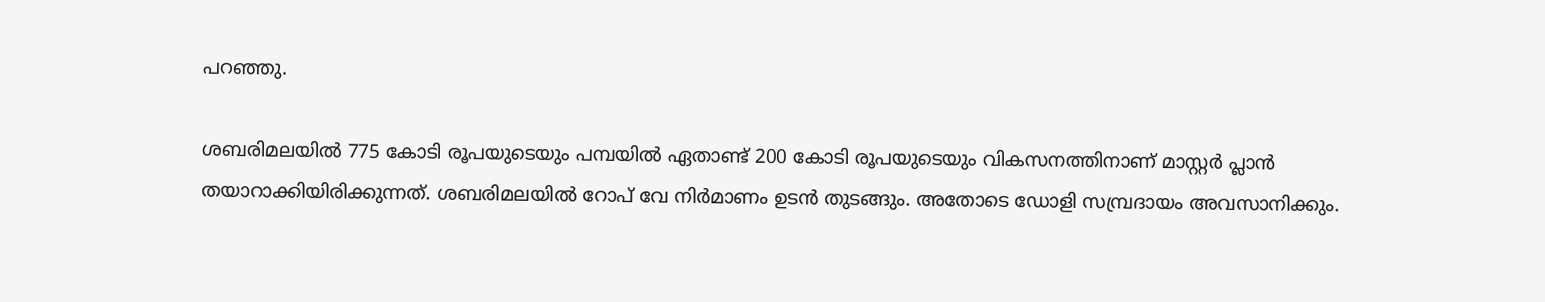പറഞ്ഞു.

ശബരിമലയിൽ 775 കോടി രൂപയുടെയും പമ്പയിൽ ഏതാണ്ട് 200 കോടി രൂപയുടെയും വികസനത്തിനാണ് മാസ്റ്റർ പ്ലാൻ തയാറാക്കിയിരിക്കുന്നത്. ശബരിമലയിൽ റോപ് വേ നിർമാണം ഉടൻ തുടങ്ങും. അതോടെ ഡോളി സമ്പ്രദായം അവസാനിക്കും.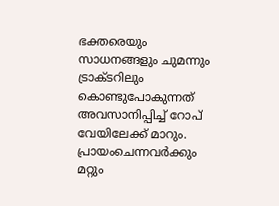ഭക്തരെയും സാധനങ്ങളും ചുമന്നും ട്രാക്ടറിലും കൊണ്ടുപോകുന്നത് അവസാനിപ്പിച്ച് റോപ് വേയിലേക്ക് മാറും. പ്രായംചെന്നവർക്കും മറ്റും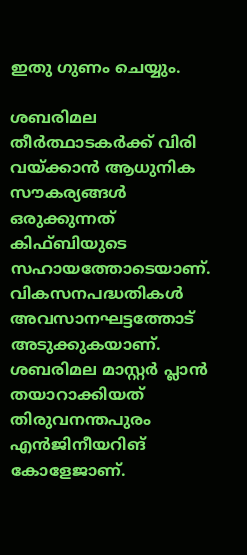ഇതു ഗുണം ചെയ്യും.

ശബരിമല തീർത്ഥാടകർക്ക് വിരി വയ്ക്കാൻ ആധുനിക സൗകര്യങ്ങൾ ഒരുക്കുന്നത് കിഫ്ബിയുടെ സഹായത്തോടെയാണ്. വികസനപദ്ധതികൾ അവസാനഘട്ടത്തോട് അടുക്കുകയാണ്. ശബരിമല മാസ്റ്റര്‍ പ്ലാന്‍ തയാറാക്കിയത് തിരുവനന്തപുരം എൻജിനീയറിങ് കോളേജാണ്.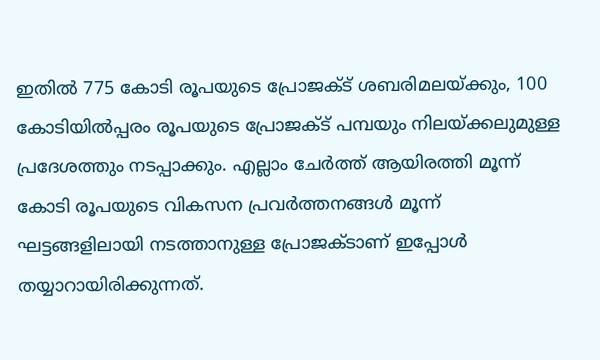ഇതിൽ 775 കോടി രൂപയുടെ പ്രോജക്ട് ശബരിമലയ്ക്കും, 100 കോടിയിൽപ്പരം രൂപയുടെ പ്രോജക്ട് പമ്പയും നിലയ്ക്കലുമുള്ള പ്രദേശത്തും നടപ്പാക്കും. എല്ലാം ചേർത്ത് ആയിരത്തി മൂന്ന് കോടി രൂപയുടെ വികസന പ്രവർത്തനങ്ങൾ മൂന്ന് ഘട്ടങ്ങളിലായി നടത്താനുള്ള പ്രോജക്ടാണ് ഇപ്പോള്‍ തയ്യാറായിരിക്കുന്നത്.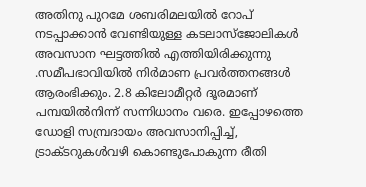അതിനു പുറമേ ശബരിമലയിൽ റോപ് നടപ്പാക്കാൻ വേണ്ടിയുള്ള കടലാസ്ജോലികള്‍ അവസാന ഘട്ടത്തിൽ എത്തിയിരിക്കുന്നു .സമീപഭാവിയിൽ നിര്‍മാണ പ്രവര്‍ത്തനങ്ങള്‍ ആരംഭിക്കും. 2.8 കിലോമീറ്റർ ദൂരമാണ് പമ്പയില്‍നിന്ന് സന്നിധാനം വരെ. ഇപ്പോഴത്തെ ഡോളി സമ്പ്രദായം അവസാനിപ്പിച്ച്, ട്രാക്ടറുകൾവഴി കൊണ്ടുപോകുന്ന രീതി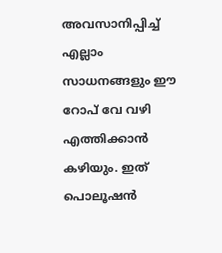അവസാനിപ്പിച്ച് എല്ലാം സാധനങ്ങളും ഈ റോപ് വേ വഴി എത്തിക്കാൻ കഴിയും. ഇത് പൊലൂഷൻ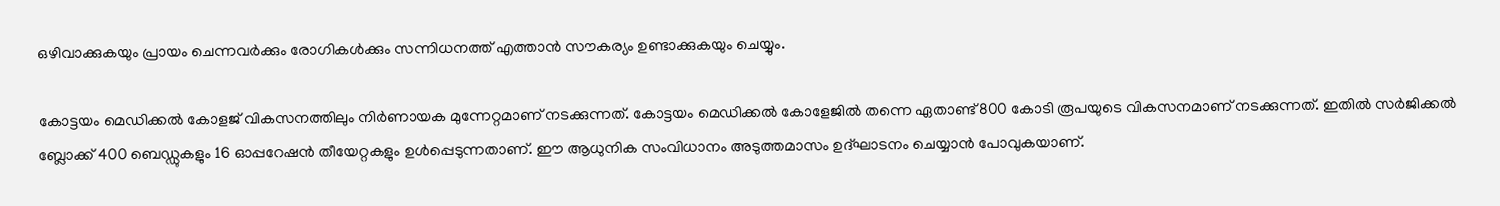ഒഴിവാക്കുകയും പ്രായം ചെന്നവർക്കും രോഗികൾക്കും സന്നിധനത്ത് എത്താന്‍ സൗകര്യം ഉണ്ടാക്കുകയും ചെയ്യും.

കോട്ടയം മെഡിക്കൽ കോളജ് വികസനത്തിലും നിർണായക മുന്നേറ്റമാണ് നടക്കുന്നത്. കോട്ടയം മെഡിക്കൽ കോളേജിൽ തന്നെ ഏതാണ്ട് 800 കോടി രൂപയുടെ വികസനമാണ് നടക്കുന്നത്. ഇതില്‍ സര്‍ജിക്കല്‍ ബ്ലോക്ക് 400 ബെഡ്ഡുകളും 16 ഓപ്പറേഷൻ തീയേറ്റകളും ഉൾപ്പെടുന്നതാണ്. ഈ ആധുനിക സംവിധാനം അടുത്തമാസം ഉദ്ഘാടനം ചെയ്യാൻ പോവുകയാണ്.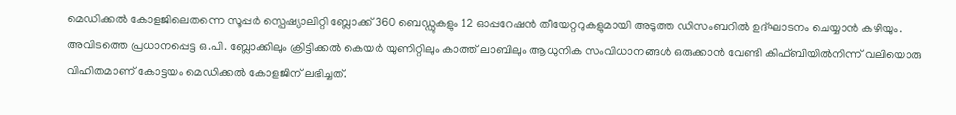മെഡിക്കൽ കോളജിലെതന്നെ സൂപ്പർ സ്പെഷ്യാലിറ്റി ബ്ലോക്ക് 360 ബെഡ്ഡുകളും 12 ഓപ്പറേഷന്‍ തീയേറ്ററുകളുമായി അടുത്ത ഡിസംബറില്‍ ഉദ്ഘാടനം ചെയ്യാൻ കഴിയും. അവിടത്തെ പ്രധാനപ്പെട്ട ഒ.പി. ബ്ലോക്കിലും ക്രിട്ടിക്കല്‍ കെയര്‍ യുണിറ്റിലും കാത്ത് ലാബിലും ആധുനിക സംവിധാനങ്ങൾ ഒരുക്കാൻ വേണ്ടി കിഫ്ബിയില്‍നിന്ന് വലിയൊരു വിഹിതമാണ് കോട്ടയം മെഡിക്കൽ കോളജിന് ലഭിച്ചത്.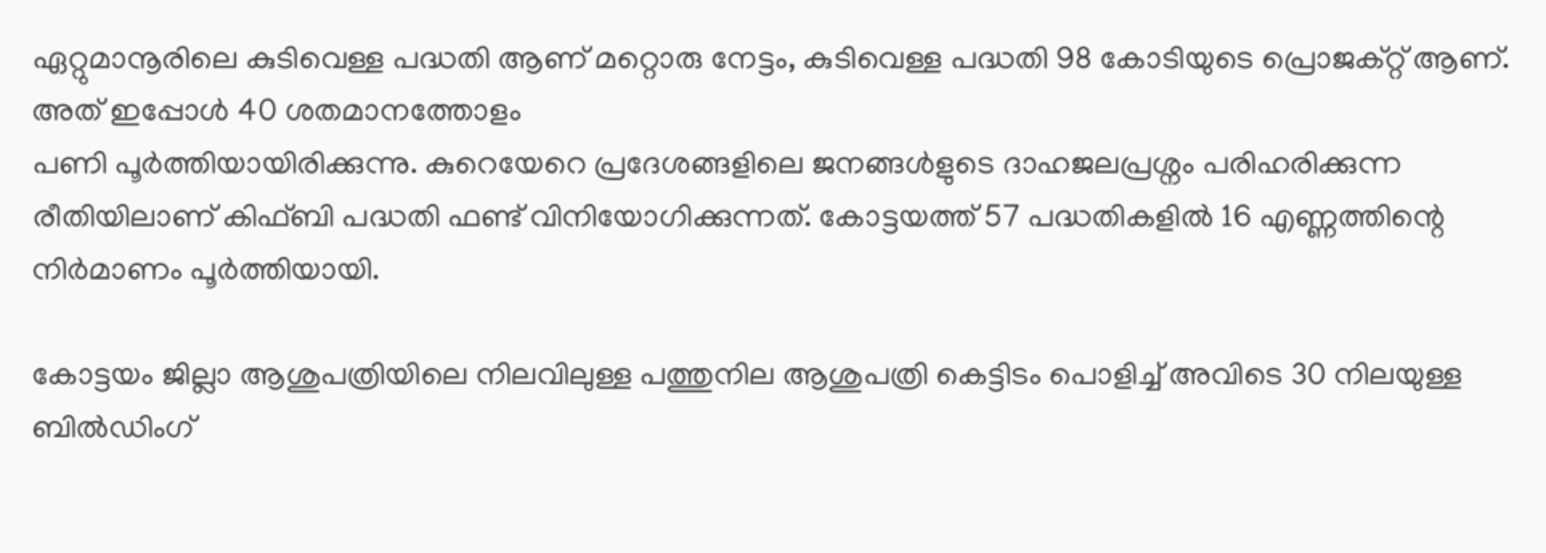ഏറ്റുമാനൂരിലെ കുടിവെള്ള പദ്ധതി ആണ് മറ്റൊരു നേട്ടം, കുടിവെള്ള പദ്ധതി 98 കോടിയുടെ പ്രൊജക്റ്റ് ആണ്. അത് ഇപ്പോൾ 40 ശതമാനത്തോളം
പണി പൂര്‍ത്തിയായിരിക്കുന്നു. കുറെയേറെ പ്രദേശങ്ങളിലെ ജനങ്ങൾളുടെ ദാഹജലപ്രശ്നം പരിഹരിക്കുന്ന രീതിയിലാണ് കിഫ്ബി പദ്ധതി ഫണ്ട് വിനിയോഗിക്കുന്നത്. കോട്ടയത്ത് 57 പദ്ധതികളിൽ 16 എണ്ണത്തിന്റെ നിർമാണം പൂർത്തിയായി.

കോട്ടയം ജില്ലാ ആശുപ‍ത്രിയിലെ നിലവിലുള്ള പത്തുനില ആശുപത്രി കെട്ടിടം പൊളിച്ച് അവിടെ 30 നിലയുള്ള ബിൽഡിംഗ്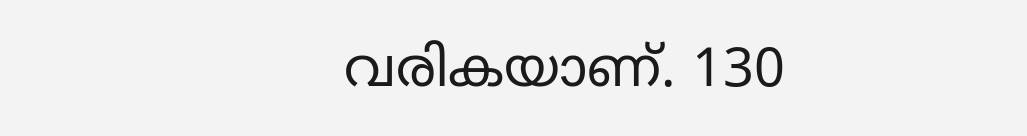വരികയാണ്. 130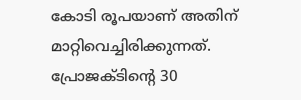കോടി രൂപയാണ് അതിന് മാറ്റിവെച്ചിരിക്കുന്നത്. പ്രോജക്ടിന്റെ 30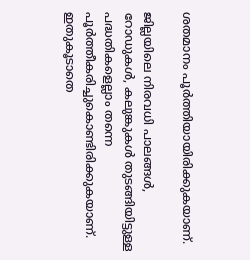ശതമാനം പൂര്‍ത്തിയായിരിക്കുകയാണ്.

ജില്ലയിലെ നിരവധി പാലങ്ങൾ, റോഡുകൾ, കലുങ്കുകള്‍ തുടങ്ങിയിട്ടുള്ള പദ്ധതികളെല്ലാം തന്നെ പൂര്‍ത്തീകരിച്ചുകൊണ്ടിരിക്കുകയാണ്. ഇതുകൂടാതെ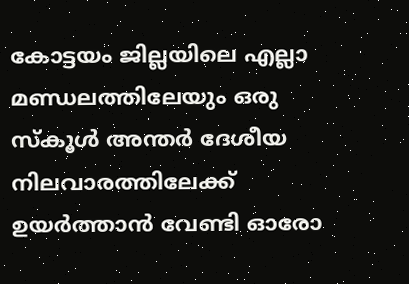കോട്ടയം ജില്ലയിലെ എല്ലാ മണ്ഡലത്തിലേയും ഒരു സ്കൂൾ അന്തർ ദേശീയ നിലവാരത്തിലേക്ക് ഉയർത്താൻ വേണ്ടി ഓരോ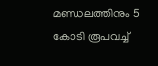മണ്ഡലത്തിനും 5 കോടി രൂപവച്ച്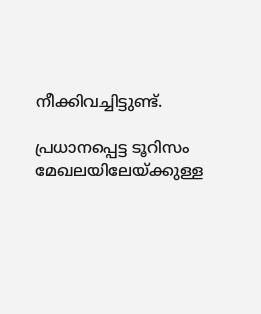നീക്കിവച്ചിട്ടുണ്ട്.

പ്രധാനപ്പെട്ട ടൂറിസം മേഖലയിലേയ്ക്കുള്ള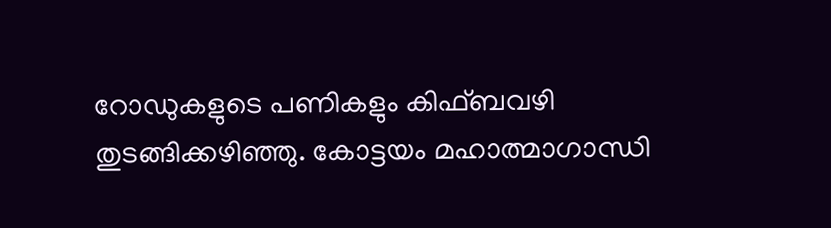റോഡുകളുടെ പണികളും കിഫ്ബവഴി തുടങ്ങിക്കഴിഞ്ഞു. കോട്ടയം മഹാത്മാഗാന്ധി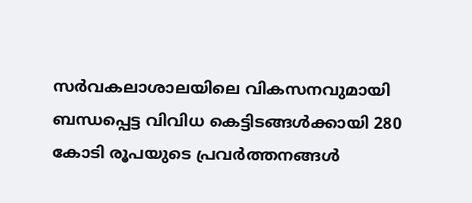സര്‍വകലാശാലയിലെ വികസനവുമായി ബന്ധപ്പെട്ട വിവിധ കെട്ടിടങ്ങള്‍ക്കായി 280 കോടി രൂപയുടെ പ്രവർത്തനങ്ങൾ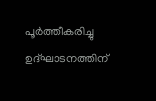പൂർത്തീകരിച്ചു ഉദ്ഘാടനത്തിന്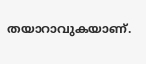തയാറാവുകയാണ്.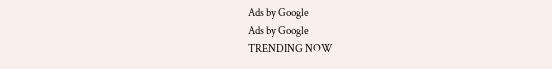Ads by Google
Ads by Google
TRENDING NOW